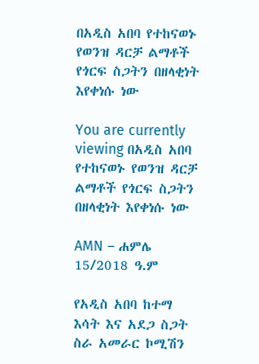በአዲስ አበባ የተከናወኑ የወንዝ ዳርቻ ልማቶች የጎርፍ ስጋትን በዘላቂነት እየቀነሱ ነው

You are currently viewing በአዲስ አበባ የተከናወኑ የወንዝ ዳርቻ ልማቶች የጎርፍ ስጋትን በዘላቂነት እየቀነሱ ነው

AMN – ሐምሌ 15/2018 ዓ.ም

የአዲስ አበባ ከተማ እሳት እና አደጋ ስጋት ስራ አመራር ኮሚሽን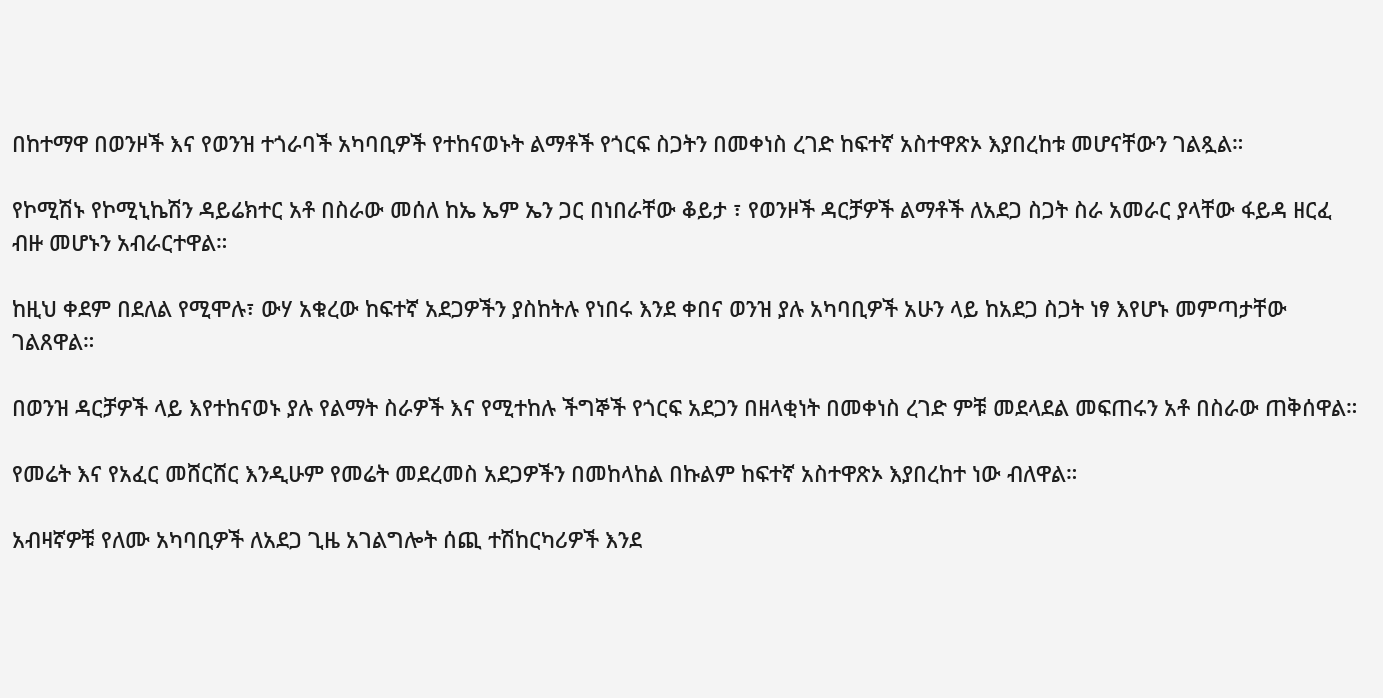በከተማዋ በወንዞች እና የወንዝ ተጎራባች አካባቢዎች የተከናወኑት ልማቶች የጎርፍ ስጋትን በመቀነስ ረገድ ከፍተኛ አስተዋጽኦ እያበረከቱ መሆናቸውን ገልጿል።

የኮሚሽኑ የኮሚኒኬሽን ዳይሬክተር አቶ በስራው መሰለ ከኤ ኤም ኤን ጋር በነበራቸው ቆይታ ፣ የወንዞች ዳርቻዎች ልማቶች ለአደጋ ስጋት ስራ አመራር ያላቸው ፋይዳ ዘርፈ ብዙ መሆኑን አብራርተዋል።

ከዚህ ቀደም በደለል የሚሞሉ፣ ውሃ አቁረው ከፍተኛ አደጋዎችን ያስከትሉ የነበሩ እንደ ቀበና ወንዝ ያሉ አካባቢዎች አሁን ላይ ከአደጋ ስጋት ነፃ እየሆኑ መምጣታቸው ገልጸዋል።

በወንዝ ዳርቻዎች ላይ እየተከናወኑ ያሉ የልማት ስራዎች እና የሚተከሉ ችግኞች የጎርፍ አደጋን በዘላቂነት በመቀነስ ረገድ ምቹ መደላደል መፍጠሩን አቶ በስራው ጠቅሰዋል።

የመሬት እና የአፈር መሸርሸር እንዲሁም የመሬት መደረመስ አደጋዎችን በመከላከል በኩልም ከፍተኛ አስተዋጽኦ እያበረከተ ነው ብለዋል።

አብዛኛዎቹ የለሙ አካባቢዎች ለአደጋ ጊዜ አገልግሎት ሰጪ ተሽከርካሪዎች እንደ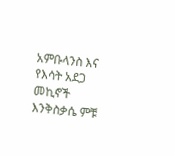አምቡላንስ እና የእሳት አደጋ መኪኖች እንቅስቃሴ ምቹ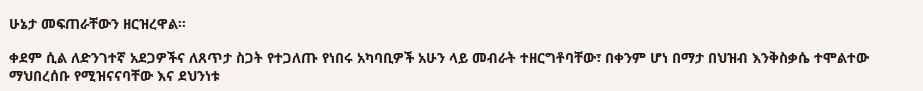ሁኔታ መፍጠራቸውን ዘርዝረዋል።

ቀደም ሲል ለድንገተኛ አደጋዎችና ለጸጥታ ስጋት የተጋለጡ የነበሩ አካባቢዎች አሁን ላይ መብራት ተዘርግቶባቸው፣ በቀንም ሆነ በማታ በህዝብ እንቅስቃሴ ተሞልተው ማህበረሰቡ የሚዝናናባቸው እና ደህንነቱ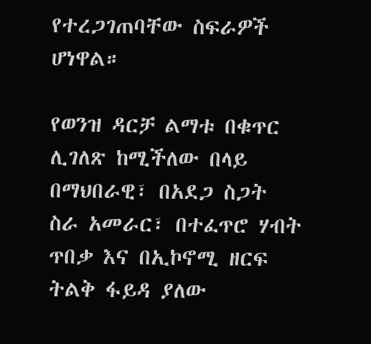የተረጋገጠባቸው ስፍራዎች ሆነዋል።

የወንዝ ዳርቻ ልማቱ በቁጥር ሊገለጽ ከሚችለው በላይ በማህበራዊ፣ በአደጋ ስጋት ስራ አመራር፣ በተፈጥሮ ሃብት ጥበቃ እና በኢኮኖሚ ዘርፍ ትልቅ ፋይዳ ያለው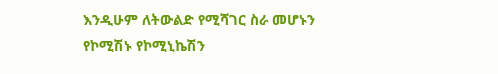እንዲሁም ለትውልድ የሚሻገር ስራ መሆኑን የኮሚሽኑ የኮሚኒኬሽን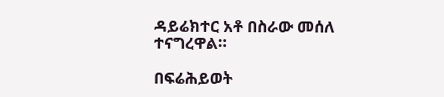ዳይሬክተር አቶ በስራው መሰለ ተናግረዋል።

በፍሬሕይወት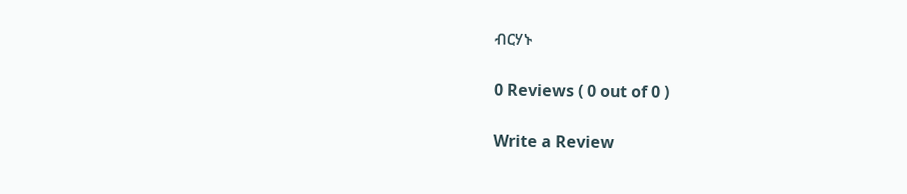ብርሃኑ

0 Reviews ( 0 out of 0 )

Write a Review